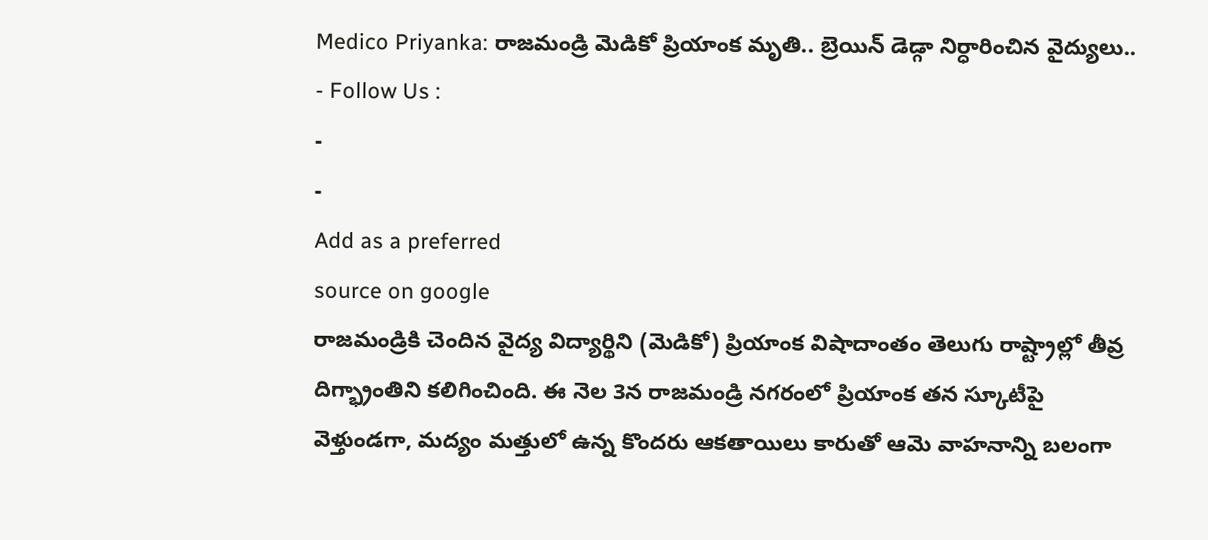Medico Priyanka: రాజమండ్రి మెడికో ప్రియాంక మృతి.. బ్రెయిన్ డెడ్గా నిర్ధారించిన వైద్యులు..
- Follow Us :
-
-
Add as a preferred
source on google
రాజమండ్రికి చెందిన వైద్య విద్యార్థిని (మెడికో) ప్రియాంక విషాదాంతం తెలుగు రాష్ట్రాల్లో తీవ్ర దిగ్భ్రాంతిని కలిగించింది. ఈ నెల 3న రాజమండ్రి నగరంలో ప్రియాంక తన స్కూటీపై వెళ్తుండగా, మద్యం మత్తులో ఉన్న కొందరు ఆకతాయిలు కారుతో ఆమె వాహనాన్ని బలంగా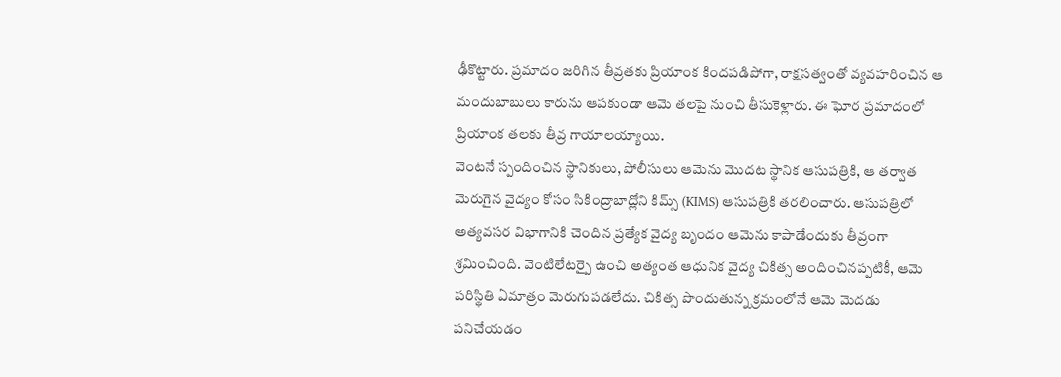ఢీకొట్టారు. ప్రమాదం జరిగిన తీవ్రతకు ప్రియాంక కిందపడిపోగా, రాక్షసత్వంతో వ్యవహరించిన ఆ మందుబాబులు కారును ఆపకుండా ఆమె తలపై నుంచి తీసుకెళ్లారు. ఈ ఘోర ప్రమాదంలో ప్రియాంక తలకు తీవ్ర గాయాలయ్యాయి.
వెంటనే స్పందించిన స్థానికులు, పోలీసులు ఆమెను మొదట స్థానిక ఆసుపత్రికి, ఆ తర్వాత మెరుగైన వైద్యం కోసం సికింద్రాబాద్లోని కిమ్స్ (KIMS) ఆసుపత్రికి తరలించారు. ఆసుపత్రిలో అత్యవసర విభాగానికి చెందిన ప్రత్యేక వైద్య బృందం ఆమెను కాపాడేందుకు తీవ్రంగా శ్రమించింది. వెంటిలేటర్పై ఉంచి అత్యంత ఆధునిక వైద్య చికిత్స అందించినప్పటికీ, ఆమె పరిస్థితి ఏమాత్రం మెరుగుపడలేదు. చికిత్స పొందుతున్న క్రమంలోనే ఆమె మెదడు పనిచేయడం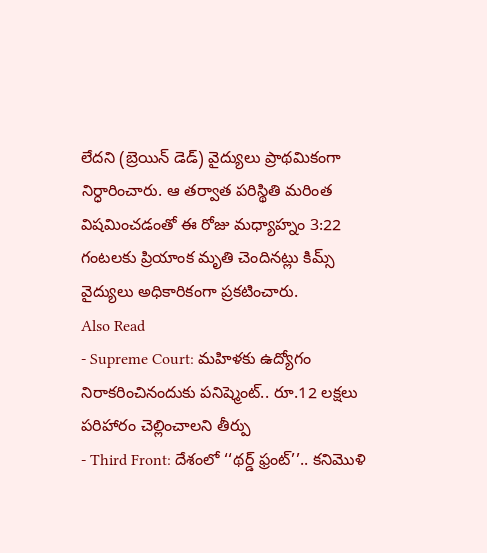లేదని (బ్రెయిన్ డెడ్) వైద్యులు ప్రాథమికంగా నిర్ధారించారు. ఆ తర్వాత పరిస్థితి మరింత విషమించడంతో ఈ రోజు మధ్యాహ్నం 3:22 గంటలకు ప్రియాంక మృతి చెందినట్లు కిమ్స్ వైద్యులు అధికారికంగా ప్రకటించారు.
Also Read
- Supreme Court: మహిళకు ఉద్యోగం నిరాకరించినందుకు పనిష్మెంట్.. రూ.12 లక్షలు పరిహారం చెల్లించాలని తీర్పు
- Third Front: దేశంలో ‘‘థర్డ్ ఫ్రంట్’’.. కనిమొళి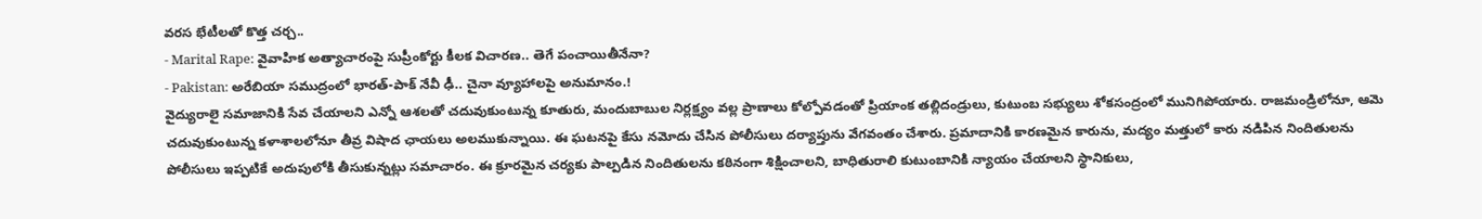వరస భేటీలతో కొత్త చర్చ..
- Marital Rape: వైవాహిక అత్యాచారంపై సుప్రీంకోర్టు కీలక విచారణ.. తెగే పంచాయితీనేనా?
- Pakistan: అరేబియా సముద్రంలో భారత్-పాక్ నేవీ ఢీ.. చైనా వ్యూహాలపై అనుమానం.!
వైద్యురాలై సమాజానికి సేవ చేయాలని ఎన్నో ఆశలతో చదువుకుంటున్న కూతురు, మందుబాబుల నిర్లక్ష్యం వల్ల ప్రాణాలు కోల్పోవడంతో ప్రియాంక తల్లిదండ్రులు, కుటుంబ సభ్యులు శోకసంద్రంలో మునిగిపోయారు. రాజమండ్రిలోనూ, ఆమె చదువుకుంటున్న కళాశాలలోనూ తీవ్ర విషాద ఛాయలు అలముకున్నాయి. ఈ ఘటనపై కేసు నమోదు చేసిన పోలీసులు దర్యాప్తును వేగవంతం చేశారు. ప్రమాదానికి కారణమైన కారును, మద్యం మత్తులో కారు నడిపిన నిందితులను పోలీసులు ఇప్పటికే అదుపులోకి తీసుకున్నట్లు సమాచారం. ఈ క్రూరమైన చర్యకు పాల్పడిన నిందితులను కఠినంగా శిక్షించాలని, బాధితురాలి కుటుంబానికి న్యాయం చేయాలని స్థానికులు,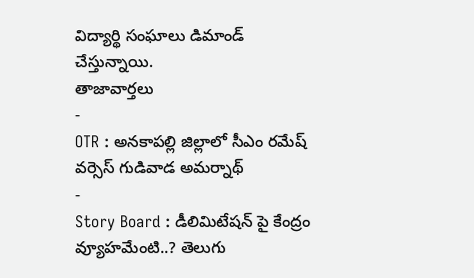విద్యార్థి సంఘాలు డిమాండ్ చేస్తున్నాయి.
తాజావార్తలు
-
OTR : అనకాపల్లి జిల్లాలో సీఎం రమేష్ వర్సెస్ గుడివాడ అమర్నాథ్
-
Story Board : డీలిమిటేషన్ పై కేంద్రం వ్యూహమేంటి..? తెలుగు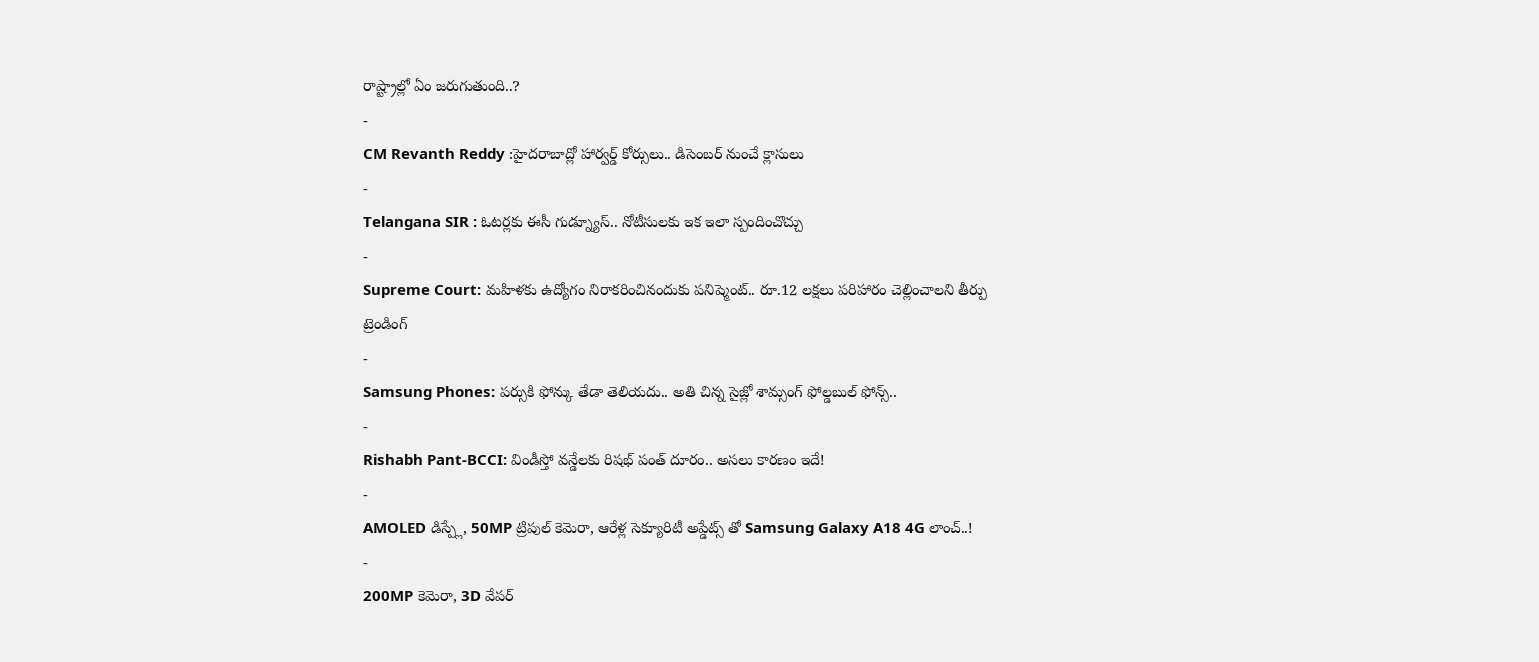రాష్ట్రాల్లో ఏం జరుగుతుంది..?
-
CM Revanth Reddy :హైదరాబాద్లో హార్వర్డ్ కోర్సులు.. డిసెంబర్ నుంచే క్లాసులు
-
Telangana SIR : ఓటర్లకు ఈసీ గుడ్న్యూస్.. నోటీసులకు ఇక ఇలా స్పందించొచ్చు
-
Supreme Court: మహిళకు ఉద్యోగం నిరాకరించినందుకు పనిష్మెంట్.. రూ.12 లక్షలు పరిహారం చెల్లించాలని తీర్పు
ట్రెండింగ్
-
Samsung Phones: పర్సుకి ఫోన్కు తేడా తెలియదు.. అతి చిన్న సైజ్లో శామ్సంగ్ ఫోల్డబుల్ ఫోన్స్..
-
Rishabh Pant-BCCI: విండీస్తో వన్డేలకు రిషభ్ పంత్ దూరం.. అసలు కారణం ఇదే!
-
AMOLED డిస్ప్లే, 50MP ట్రిపుల్ కెమెరా, ఆరేళ్ల సెక్యూరిటీ అప్డేట్స్ తో Samsung Galaxy A18 4G లాంచ్..!
-
200MP కెమెరా, 3D వేపర్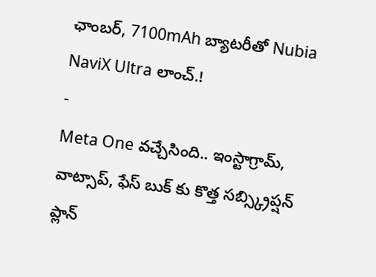ఛాంబర్, 7100mAh బ్యాటరీతో Nubia NaviX Ultra లాంచ్.!
-
Meta One వచ్చేసింది.. ఇంస్టాగ్రామ్, వాట్సాప్, ఫేస్ బుక్ కు కొత్త సబ్స్క్రిప్షన్ ప్లాన్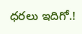ధరలు ఇదిగో.!